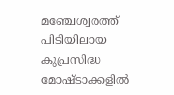മഞ്ചേശ്വരത്ത് പിടിയിലായ കുപ്രസിദ്ധ മോഷ്ടാക്കളില്‍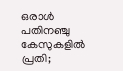ഒരാള്‍ പതിനഞ്ചു കേസുകളില്‍ പ്രതി;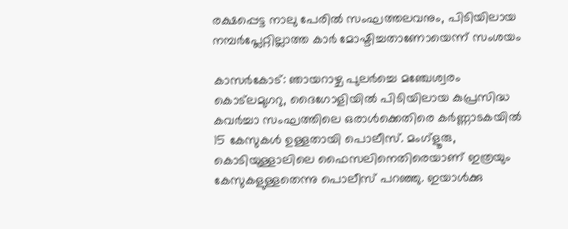രക്ഷപ്പെട്ട നാലു പേരില്‍ സംഘത്തലവനും, പിടിയിലായ നമ്പര്‍പ്ലേറ്റില്ലാത്ത കാര്‍ മോഷ്ടിച്ചതാണോയെന്ന് സംശയം

കാസര്‍കോട്: ഞായറാഴ്ച പുലര്‍ച്ചെ മഞ്ചേശ്വരം കൊട്‌ലമുഗറു, ദൈഗോളിയില്‍ പിടിയിലായ കുപ്രസിദ്ധ കവര്‍ച്ചാ സംഘത്തിലെ ഒരാള്‍ക്കെതിരെ കര്‍ണ്ണാടകയില്‍ 15 കേസുകള്‍ ഉള്ളതായി പൊലീസ്. മംഗ്‌ളൂരു, കൊടിയുള്ളാലിലെ ഫൈസലിനെതിരെയാണ് ഇത്രയും കേസുകളുള്ളതെന്നു പൊലീസ് പറഞ്ഞു. ഇയാള്‍ക്കു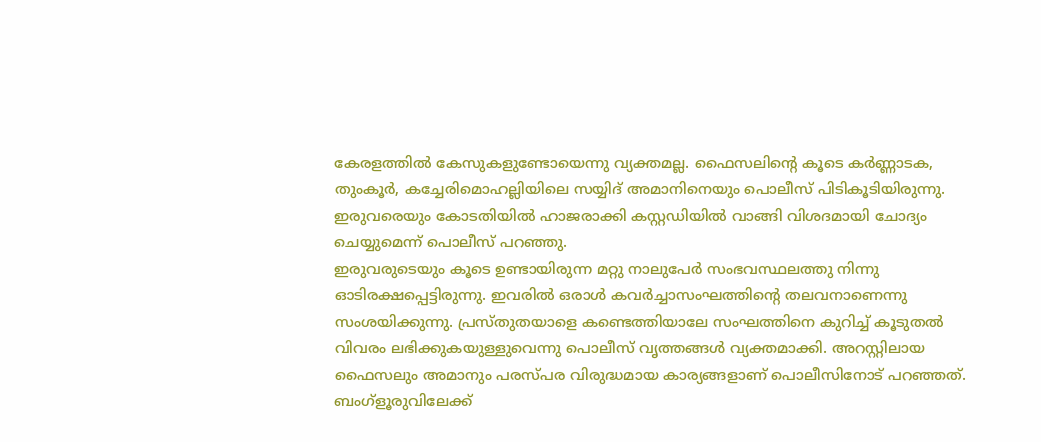കേരളത്തില്‍ കേസുകളുണ്ടോയെന്നു വ്യക്തമല്ല. ഫൈസലിന്റെ കൂടെ കര്‍ണ്ണാടക, തുംകൂര്‍, കച്ചേരിമൊഹല്ലിയിലെ സയ്യിദ് അമാനിനെയും പൊലീസ് പിടികൂടിയിരുന്നു. ഇരുവരെയും കോടതിയില്‍ ഹാജരാക്കി കസ്റ്റഡിയില്‍ വാങ്ങി വിശദമായി ചോദ്യം ചെയ്യുമെന്ന് പൊലീസ് പറഞ്ഞു.
ഇരുവരുടെയും കൂടെ ഉണ്ടായിരുന്ന മറ്റു നാലുപേര്‍ സംഭവസ്ഥലത്തു നിന്നു ഓടിരക്ഷപ്പെട്ടിരുന്നു. ഇവരില്‍ ഒരാള്‍ കവര്‍ച്ചാസംഘത്തിന്റെ തലവനാണെന്നു സംശയിക്കുന്നു. പ്രസ്തുതയാളെ കണ്ടെത്തിയാലേ സംഘത്തിനെ കുറിച്ച് കൂടുതല്‍ വിവരം ലഭിക്കുകയുള്ളുവെന്നു പൊലീസ് വൃത്തങ്ങള്‍ വ്യക്തമാക്കി. അറസ്റ്റിലായ ഫൈസലും അമാനും പരസ്പര വിരുദ്ധമായ കാര്യങ്ങളാണ് പൊലീസിനോട് പറഞ്ഞത്. ബംഗ്‌ളൂരുവിലേക്ക്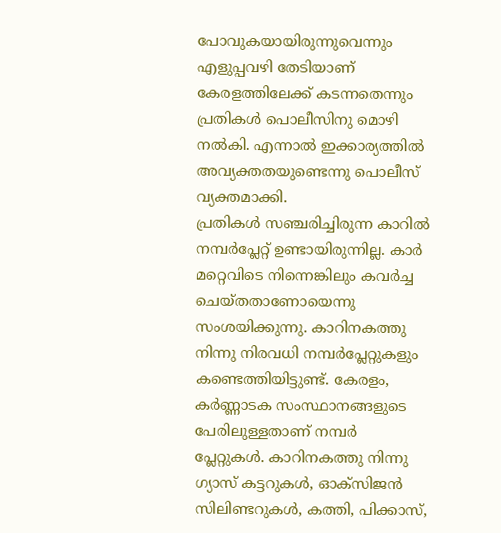പോവുകയായിരുന്നുവെന്നും എളുപ്പവഴി തേടിയാണ് കേരളത്തിലേക്ക് കടന്നതെന്നും പ്രതികള്‍ പൊലീസിനു മൊഴി നല്‍കി. എന്നാല്‍ ഇക്കാര്യത്തില്‍ അവ്യക്തതയുണ്ടെന്നു പൊലീസ് വ്യക്തമാക്കി.
പ്രതികള്‍ സഞ്ചരിച്ചിരുന്ന കാറില്‍ നമ്പര്‍പ്ലേറ്റ് ഉണ്ടായിരുന്നില്ല. കാര്‍ മറ്റെവിടെ നിന്നെങ്കിലും കവര്‍ച്ച ചെയ്തതാണോയെന്നു സംശയിക്കുന്നു. കാറിനകത്തു നിന്നു നിരവധി നമ്പര്‍പ്ലേറ്റുകളും കണ്ടെത്തിയിട്ടുണ്ട്. കേരളം, കര്‍ണ്ണാടക സംസ്ഥാനങ്ങളുടെ പേരിലുള്ളതാണ് നമ്പര്‍ പ്ലേറ്റുകള്‍. കാറിനകത്തു നിന്നു ഗ്യാസ് കട്ടറുകള്‍, ഓക്‌സിജന്‍ സിലിണ്ടറുകള്‍, കത്തി, പിക്കാസ്,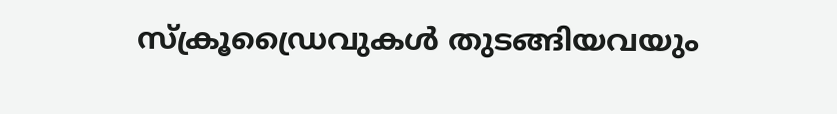സ്‌ക്രൂഡ്രൈവുകള്‍ തുടങ്ങിയവയും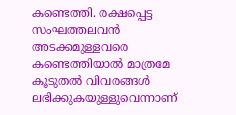കണ്ടെത്തി. രക്ഷപ്പെട്ട സംഘത്തലവന്‍ അടക്കമുള്ളവരെ കണ്ടെത്തിയാല്‍ മാത്രമേ കൂടുതല്‍ വിവരങ്ങള്‍ ലഭിക്കുകയുള്ളുവെന്നാണ്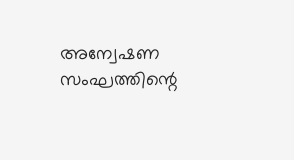അന്വേഷണ സംഘത്തിന്റെ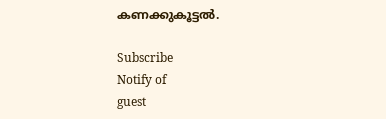കണക്കുകൂട്ടല്‍.

Subscribe
Notify of
guest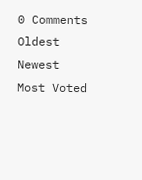0 Comments
Oldest
Newest Most Voted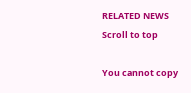RELATED NEWS
Scroll to top

You cannot copy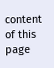content of this page